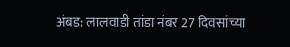अंबड: लालवाडी तांडा नंबर 27 दिवसांच्या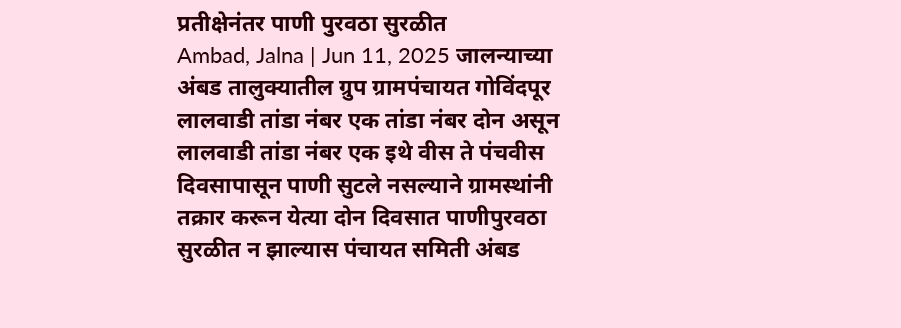प्रतीक्षेनंतर पाणी पुरवठा सुरळीत
Ambad, Jalna | Jun 11, 2025 जालन्याच्या अंबड तालुक्यातील ग्रुप ग्रामपंचायत गोविंदपूर लालवाडी तांडा नंबर एक तांडा नंबर दोन असून लालवाडी तांडा नंबर एक इथे वीस ते पंचवीस दिवसापासून पाणी सुटले नसल्याने ग्रामस्थांनी तक्रार करून येत्या दोन दिवसात पाणीपुरवठा सुरळीत न झाल्यास पंचायत समिती अंबड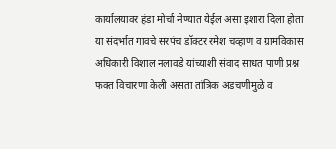कार्यालयावर हंडा मोर्चा नेण्यात येईल असा इशारा दिला होता या संदर्भात गावचे सरपंच डॉक्टर रमेश चव्हाण व ग्रामविकास अधिकारी विशाल नलावडे यांच्याशी संवाद साधत पाणी प्रश्न फक्त विचारणा केली असता तांत्रिक अडचणीमुळे व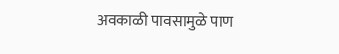अवकाळी पावसामुळे पाण